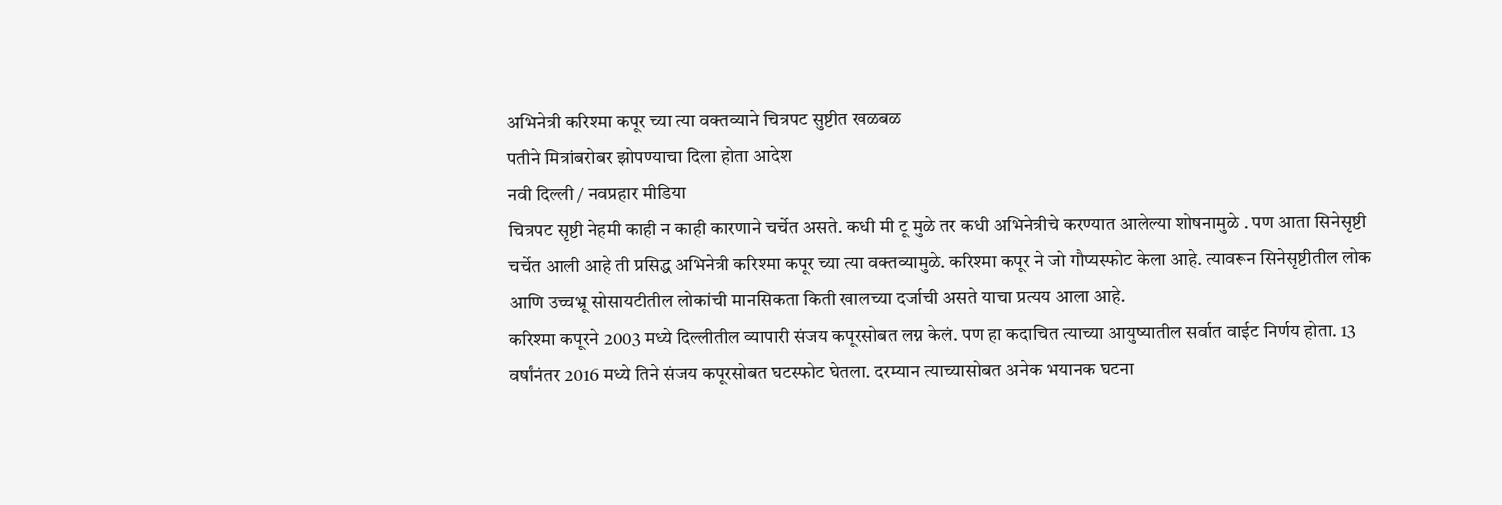अभिनेत्री करिश्मा कपूर च्या त्या वक्तव्याने चित्रपट सुष्टीत खळबळ
पतीने मित्रांबरोबर झोपण्याचा दिला होता आदेश
नवी दिल्ली / नवप्रहार मीडिया
चित्रपट सृष्टी नेहमी काही न काही कारणाने चर्चेत असते. कधी मी टू मुळे तर कधी अभिनेत्रीचे करण्यात आलेल्या शोषनामुळे . पण आता सिनेसृष्टी चर्चेत आली आहे ती प्रसिद्ध अभिनेत्री करिश्मा कपूर च्या त्या वक्तव्यामुळे. करिश्मा कपूर ने जो गौप्यस्फोट केला आहे. त्यावरून सिनेसृष्टीतील लोक आणि उच्चभ्रू सोसायटीतील लोकांची मानसिकता किती खालच्या दर्जाची असते याचा प्रत्यय आला आहे.
करिश्मा कपूरने 2003 मध्ये दिल्लीतील व्यापारी संजय कपूरसोबत लग्न केलं. पण हा कदाचित त्याच्या आयुष्यातील सर्वात वाईट निर्णय होता. 13 वर्षांनंतर 2016 मध्ये तिने संजय कपूरसोबत घटस्फोट घेतला. दरम्यान त्याच्यासोबत अनेक भयानक घटना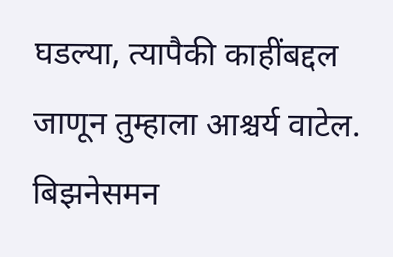घडल्या, त्यापैकी काहींबद्दल जाणून तुम्हाला आश्चर्य वाटेल.
बिझनेसमन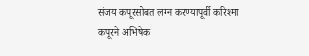संजय कपूरसोबत लग्न करण्यापूर्वी करिश्मा कपूरने अभिषेक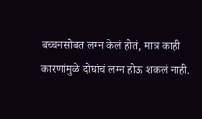बच्चनसोबत लग्न केलं होतं, मात्र काही कारणांमुळे दोघांचं लग्न होऊ शकलं नाही.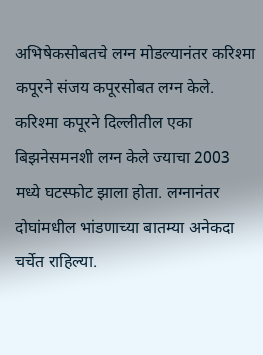अभिषेकसोबतचे लग्न मोडल्यानंतर करिश्मा कपूरने संजय कपूरसोबत लग्न केले.
करिश्मा कपूरने दिल्लीतील एका बिझनेसमनशी लग्न केले ज्याचा 2003 मध्ये घटस्फोट झाला होता. लग्नानंतर दोघांमधील भांडणाच्या बातम्या अनेकदा चर्चेत राहिल्या.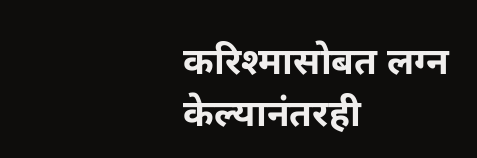करिश्मासोबत लग्न केल्यानंतरही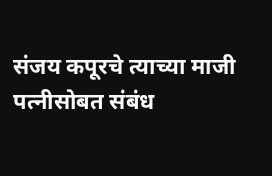संजय कपूरचे त्याच्या माजी पत्नीसोबत संबंध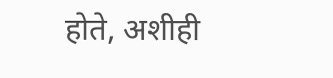होते, अशीही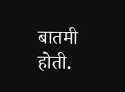बातमी होती.